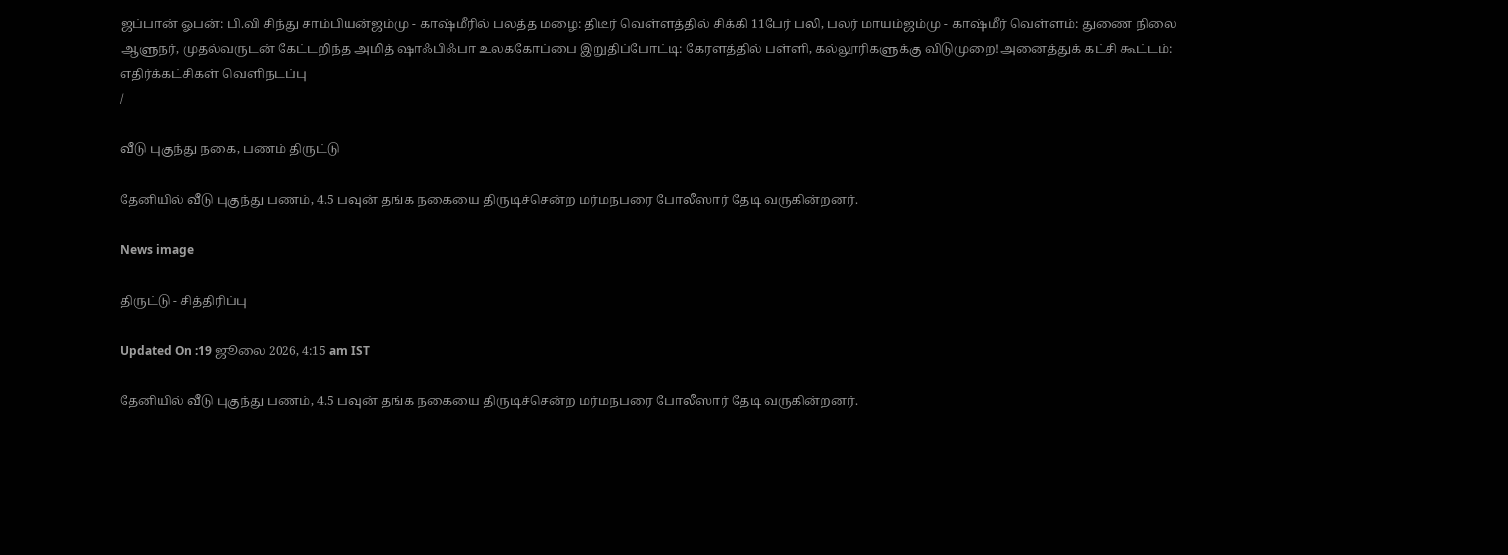ஜப்பான் ஓபன்: பி.வி சிந்து சாம்பியன்ஜம்மு - காஷ்மீரில் பலத்த மழை: திடீர் வெள்ளத்தில் சிக்கி 11பேர் பலி, பலர் மாயம்ஜம்மு - காஷ்மீர் வெள்ளம்: துணை நிலை ஆளுநர், முதல்வருடன் கேட்டறிந்த அமித் ஷாஃபிஃபா உலககோப்பை இறுதிப்போட்டி: கேரளத்தில் பள்ளி, கல்லூரிகளுக்கு விடுமுறை!அனைத்துக் கட்சி கூட்டம்: எதிர்க்கட்சிகள் வெளிநடப்பு
/

வீடு புகுந்து நகை, பணம் திருட்டு

தேனியில் வீடு புகுந்து பணம், 4.5 பவுன் தங்க நகையை திருடிச்சென்ற மர்மநபரை போலீஸார் தேடி வருகின்றனர்.

News image

திருட்டு - சித்திரிப்பு

Updated On :19 ஜூலை 2026, 4:15 am IST

தேனியில் வீடு புகுந்து பணம், 4.5 பவுன் தங்க நகையை திருடிச்சென்ற மர்மநபரை போலீஸார் தேடி வருகின்றனர்.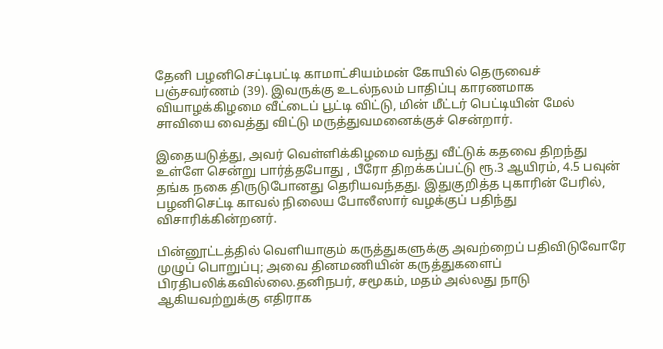தேனி பழனிசெட்டிபட்டி காமாட்சியம்மன் கோயில் தெருவைச் பஞ்சவர்ணம் (39). இவருக்கு உடல்நலம் பாதிப்பு காரணமாக வியாழக்கிழமை வீட்டைப் பூட்டி விட்டு, மின் மீட்டர் பெட்டியின் மேல் சாவியை வைத்து விட்டு மருத்துவமனைக்குச் சென்றார்.

இதையடுத்து, அவர் வெள்ளிக்கிழமை வந்து வீட்டுக் கதவை திறந்து உள்ளே சென்று பார்த்தபோது , பீரோ திறக்கப்பட்டு ரூ.3 ஆயிரம், 4.5 பவுன் தங்க நகை திருடுபோனது தெரியவந்தது. இதுகுறித்த புகாரின் பேரில், பழனிசெட்டி காவல் நிலைய போலீஸார் வழக்குப் பதிந்து விசாரிக்கின்றனர்.

பின்னூட்டத்தில் வெளியாகும் கருத்துகளுக்கு அவற்றைப் பதிவிடுவோரே முழுப் பொறுப்பு; அவை தினமணியின் கருத்துகளைப் பிரதிபலிக்கவில்லை.தனிநபர், சமூகம், மதம் அல்லது நாடு ஆகியவற்றுக்கு எதிராக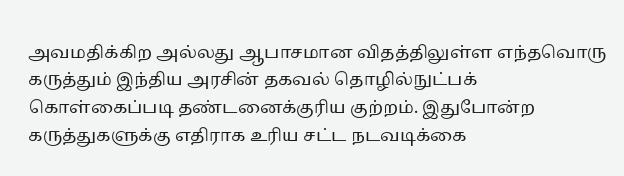அவமதிக்கிற அல்லது ஆபாசமான விதத்திலுள்ள எந்தவொரு கருத்தும் இந்திய அரசின் தகவல் தொழில்நுட்பக் கொள்கைப்படி தண்டனைக்குரிய குற்றம். இதுபோன்ற கருத்துகளுக்கு எதிராக உரிய சட்ட நடவடிக்கை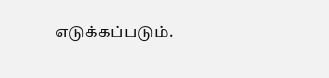எடுக்கப்படும்.